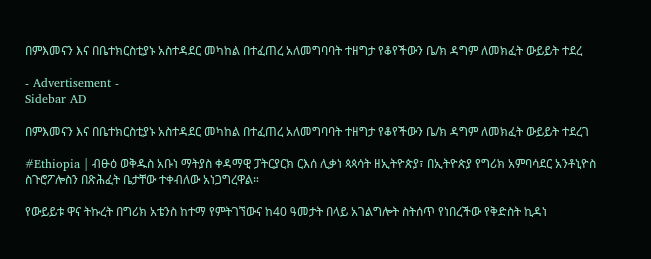በምእመናን እና በቤተክርስቲያኑ አስተዳደር መካከል በተፈጠረ አለመግባባት ተዘግታ የቆየችውን ቤ/ክ ዳግም ለመክፈት ውይይት ተደረ

- Advertisement -
Sidebar AD

በምእመናን እና በቤተክርስቲያኑ አስተዳደር መካከል በተፈጠረ አለመግባባት ተዘግታ የቆየችውን ቤ/ክ ዳግም ለመክፈት ውይይት ተደረገ

#Ethiopia | ብፁዕ ወቅዱስ አቡነ ማትያስ ቀዳማዊ ፓትርያርክ ርእሰ ሊቃነ ጳጳሳት ዘኢትዮጵያ፣ በኢትዮጵያ የግሪክ አምባሳደር አንቶኒዮስ ስጉሮፖሎስን በጽሕፈት ቤታቸው ተቀብለው አነጋግረዋል።

የውይይቱ ዋና ትኩረት በግሪክ አቴንስ ከተማ የምትገኘውና ከ40 ዓመታት በላይ አገልግሎት ስትሰጥ የነበረችው የቅድስት ኪዳነ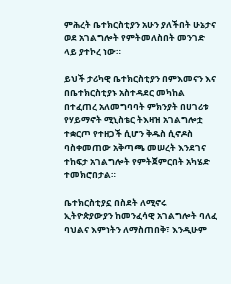ምሕረት ቤተክርስቲያን አሁን ያለችበት ሁኔታና ወደ አገልግሎት የምትመለስበት መንገድ ላይ ያተኮረ ነው።

ይህች ታሪካዊ ቤተክርስቲያን በምእመናን እና በቤተክርስቲያኑ አስተዳደር መካከል በተፈጠረ አለመግባባት ምክንያት በሀገሪቱ የሃይማኖት ሚኒስቴር ትእዛዝ አገልግሎቷ ተቋርጦ የተዘጋች ሲሆን ቅዱስ ሲኖዶስ ባስቀመጠው አቅጣጫ መሠረት እንደገና ተከፍታ አገልግሎት የምትጀምርበት አካሄድ ተመክሮበታል።

ቤተክርስቲያኗ በስደት ለሚኖሩ ኢትዮጵያውያን ከመንፈሳዊ አገልግሎት ባለፈ ባህልና እምነትን ለማስጠበቅ፣ እንዲሁም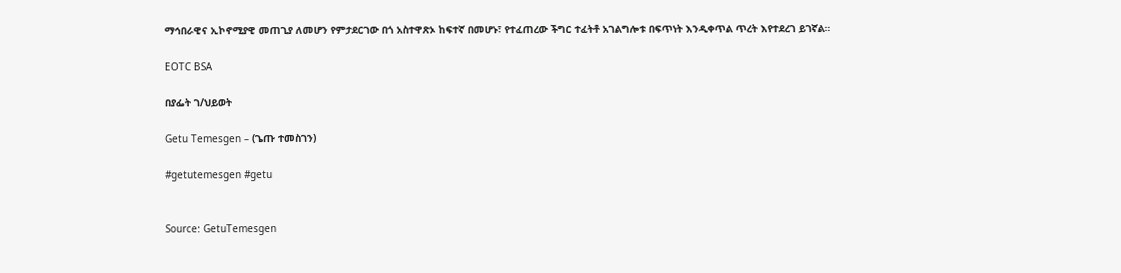ማኅበራዊና ኢኮኖሚያዊ መጠጊያ ለመሆን የምታደርገው በጎ አስተዋጽኦ ከፍተኛ በመሆኑ፣ የተፈጠረው ችግር ተፈትቶ አገልግሎቱ በፍጥነት እንዲቀጥል ጥረት እየተደረገ ይገኛል።

EOTC BSA

በያፌት ገ/ህይወት

Getu Temesgen – (ጌጡ ተመስገን)

#getutemesgen #getu


Source: GetuTemesgen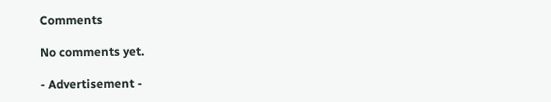Comments

No comments yet.

- Advertisement -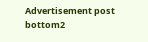Advertisement post bottom2